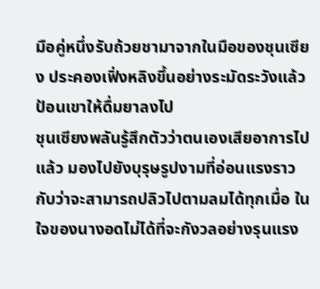มือคู่หนึ่งรับถ้วยชามาจากในมือของชุนเซียง ประคองเฟิ่งหลิงขึ้นอย่างระมัดระวังแล้วป้อนเขาให้ดื่มยาลงไป
ชุนเซียงพลันรู้สึกตัวว่าตนเองเสียอาการไปแล้ว มองไปยังบุรุษรูปงามที่อ่อนแรงราวกับว่าจะสามารถปลิวไปตามลมได้ทุกเมื่อ ในใจของนางอดไม่ได้ที่จะกังวลอย่างรุนแรง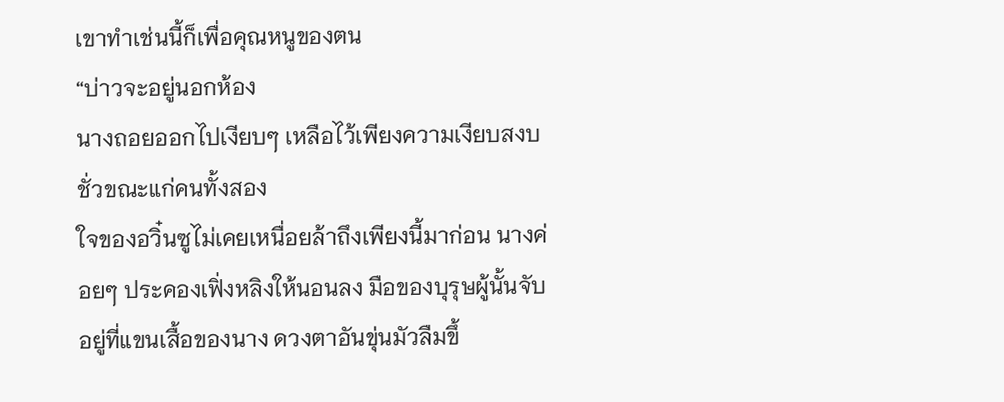เขาทำเช่นนี้ก็เพื่อคุณหนูของตน
“บ่าวจะอยู่นอกห้อง
นางถอยออกไปเงียบๆ เหลือไว้เพียงความเงียบสงบชั่วขณะแก่คนทั้งสอง
ใจของอวิ๋นซูไม่เคยเหนื่อยล้าถึงเพียงนี้มาก่อน นางค่อยๆ ประคองเฟิ่งหลิงให้นอนลง มือของบุรุษผู้นั้นจับอยู่ที่แขนเสื้อของนาง ดวงตาอันขุ่นมัวลืมขึ้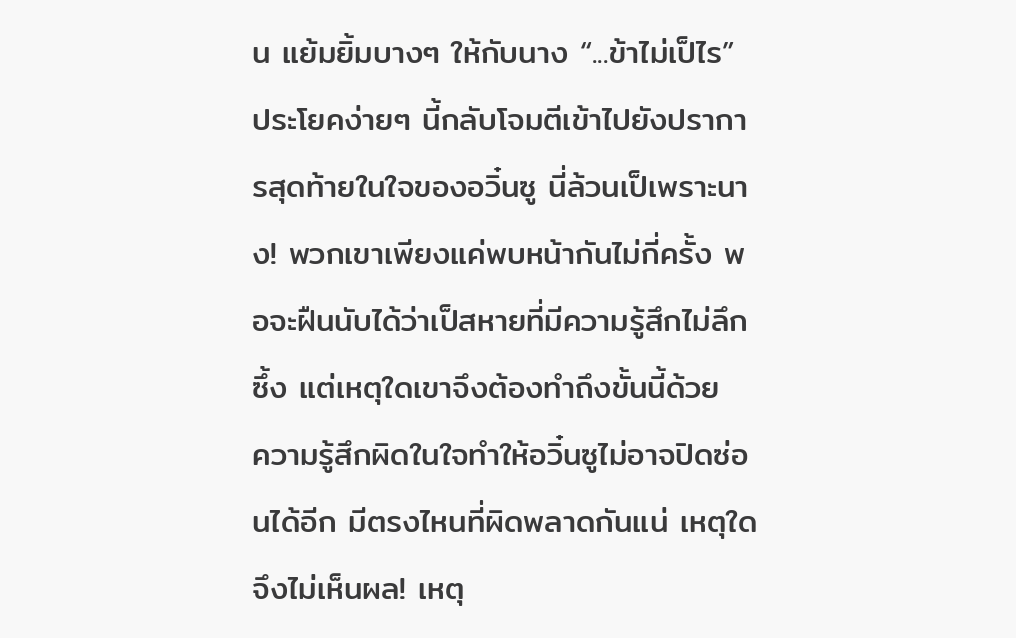น แย้มยิ้มบางๆ ให้กับนาง “...ข้าไม่เป็ไร”
ประโยคง่ายๆ นี้กลับโจมตีเข้าไปยังปราการสุดท้ายในใจของอวิ๋นซู นี่ล้วนเป็เพราะนาง! พวกเขาเพียงแค่พบหน้ากันไม่กี่ครั้ง พอจะฝืนนับได้ว่าเป็สหายที่มีความรู้สึกไม่ลึกซึ้ง แต่เหตุใดเขาจึงต้องทำถึงขั้นนี้ด้วย
ความรู้สึกผิดในใจทำให้อวิ๋นซูไม่อาจปิดซ่อนได้อีก มีตรงไหนที่ผิดพลาดกันแน่ เหตุใดจึงไม่เห็นผล! เหตุ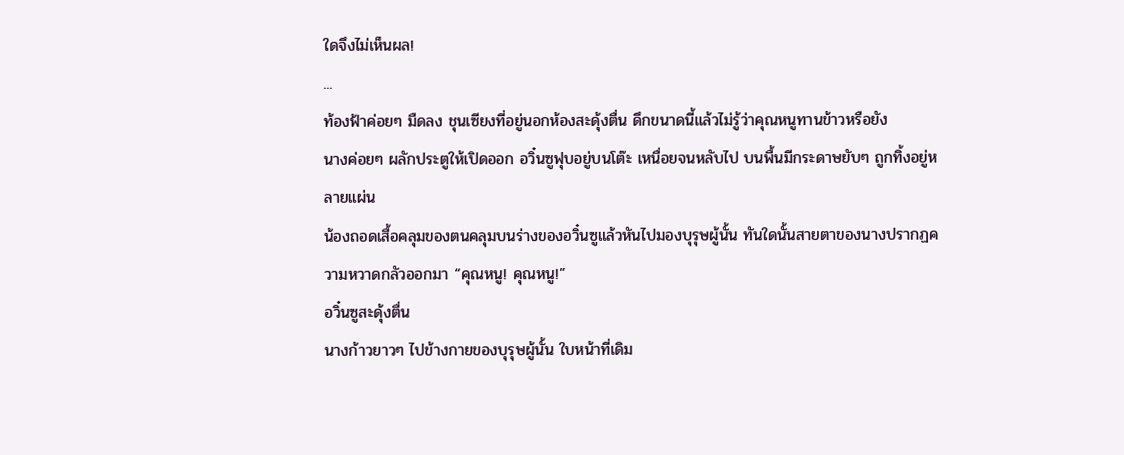ใดจึงไม่เห็นผล!
...
ท้องฟ้าค่อยๆ มืดลง ชุนเซียงที่อยู่นอกห้องสะดุ้งตื่น ดึกขนาดนี้แล้วไม่รู้ว่าคุณหนูทานข้าวหรือยัง
นางค่อยๆ ผลักประตูให้เปิดออก อวิ๋นซูฟุบอยู่บนโต๊ะ เหนื่อยจนหลับไป บนพื้นมีกระดาษยับๆ ถูกทิ้งอยู่หลายแผ่น
น้องถอดเสื้อคลุมของตนคลุมบนร่างของอวิ๋นซูแล้วหันไปมองบุรุษผู้นั้น ทันใดนั้นสายตาของนางปรากฏความหวาดกลัวออกมา “คุณหนู! คุณหนู!”
อวิ๋นซูสะดุ้งตื่น
นางก้าวยาวๆ ไปข้างกายของบุรุษผู้นั้น ใบหน้าที่เดิม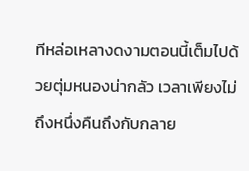ทีหล่อเหลางดงามตอนนี้เต็มไปด้วยตุ่มหนองน่ากลัว เวลาเพียงไม่ถึงหนึ่งคืนถึงกับกลาย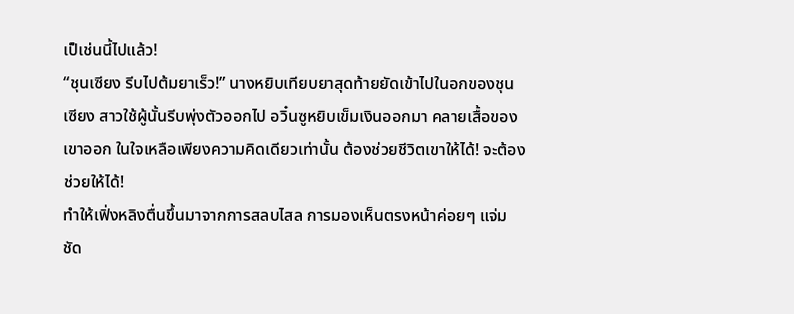เป็เช่นนี้ไปแล้ว!
“ชุนเซียง รีบไปต้มยาเร็ว!” นางหยิบเทียบยาสุดท้ายยัดเข้าไปในอกของชุนเซียง สาวใช้ผู้นั้นรีบพุ่งตัวออกไป อวิ๋นซูหยิบเข็มเงินออกมา คลายเสื้อของเขาออก ในใจเหลือเพียงความคิดเดียวเท่านั้น ต้องช่วยชีวิตเขาให้ได้! จะต้องช่วยให้ได้!
ทำให้เฟิ่งหลิงตื่นขึ้นมาจากการสลบไสล การมองเห็นตรงหน้าค่อยๆ แจ่มชัด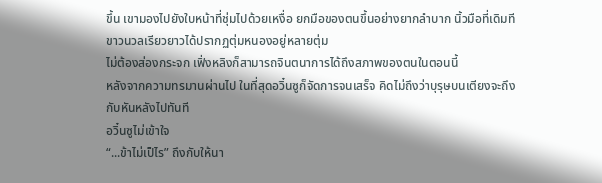ขึ้น เขามองไปยังใบหน้าที่ชุ่มไปด้วยเหงื่อ ยกมือของตนขึ้นอย่างยากลำบาก นิ้วมือที่เดิมทีขาวนวลเรียวยาวได้ปรากฏตุ่มหนองอยู่หลายตุ่ม
ไม่ต้องส่องกระจก เฟิ่งหลิงก็สามารถจินตนาการได้ถึงสภาพของตนในตอนนี้
หลังจากความทรมานผ่านไป ในที่สุดอวิ๋นซูก็จัดการจนเสร็จ คิดไม่ถึงว่าบุรุษบนเตียงจะถึงกับหันหลังไปทันที
อวิ๋นซูไม่เข้าใจ
“...ข้าไม่เป็ไร” ถึงกับให้นา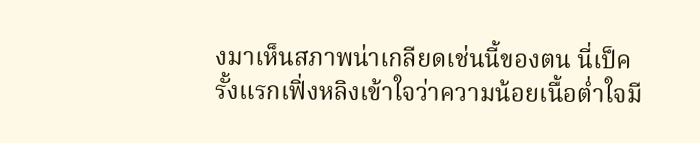งมาเห็นสภาพน่าเกลียดเช่นนี้ของตน นี่เป็ครั้งแรกเฟิ่งหลิงเข้าใจว่าความน้อยเนื้อต่ำใจมี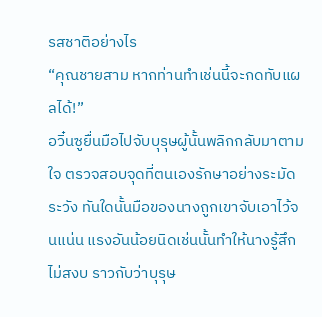รสชาติอย่างไร
“คุณชายสาม หากท่านทำเช่นนี้จะกดทับแผลได้!”
อวิ๋นซูยื่นมือไปจับบุรุษผู้นั้นพลิกกลับมาตามใจ ตรวจสอบจุดที่ตนเองรักษาอย่างระมัดระวัง ทันใดนั้นมือของนางถูกเขาจับเอาไว้จนแน่น แรงอันน้อยนิดเช่นนั้นทำให้นางรู้สึกไม่สงบ ราวกับว่าบุรุษ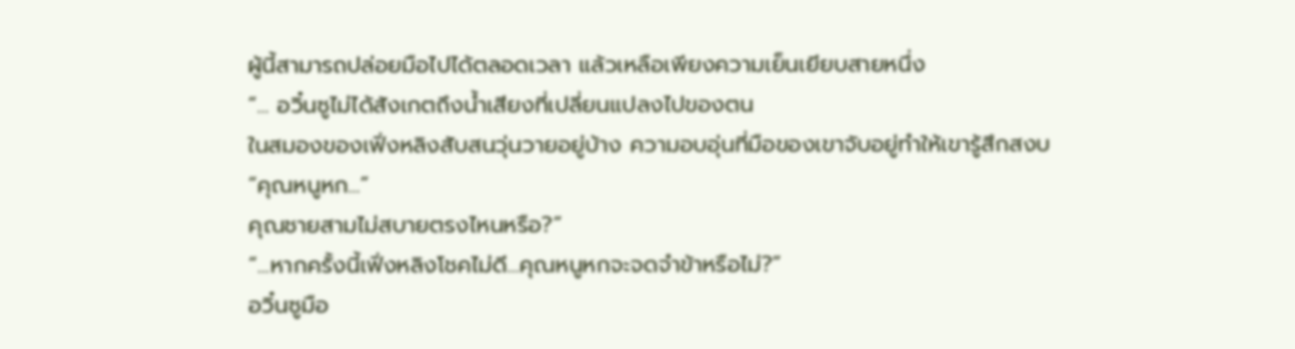ผู้นี้สามารถปล่อยมือไปได้ตลอดเวลา แล้วเหลือเพียงความเย็นเยียบสายหนึ่ง
“... อวิ๋นซูไม่ได้สังเกตถึงน้ำเสียงที่เปลี่ยนแปลงไปของตน
ในสมองของเฟิ่งหลิงสับสนวุ่นวายอยู่บ้าง ความอบอุ่นที่มือของเขาจับอยู่ทำให้เขารู้สึกสงบ
“คุณหนูหก...”
คุณชายสามไม่สบายตรงไหนหรือ?”
“...หากครั้งนี้เฟิ่งหลิงโชคไม่ดี...คุณหนูหกจะจดจำข้าหรือไม่?”
อวิ๋นซูมือ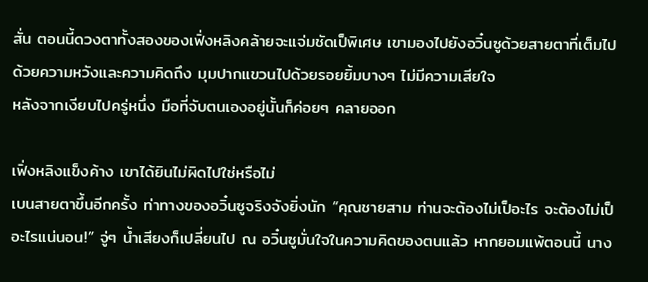สั่น ตอนนี้ดวงตาทั้งสองของเฟิ่งหลิงคล้ายจะแจ่มชัดเป็พิเศษ เขามองไปยังอวิ๋นซูด้วยสายตาที่เต็มไปด้วยความหวังและความคิดถึง มุมปากแขวนไปด้วยรอยยิ้มบางๆ ไม่มีความเสียใจ
หลังจากเงียบไปครู่หนึ่ง มือที่จับตนเองอยู่นั้นก็ค่อยๆ คลายออก

เฟิ่งหลิงแข็งค้าง เขาได้ยินไม่ผิดไปใช่หรือไม่
เบนสายตาขึ้นอีกครั้ง ท่าทางของอวิ๋นซูจริงจังยิ่งนัก “คุณชายสาม ท่านจะต้องไม่เป็อะไร จะต้องไม่เป็อะไรแน่นอน!” จู่ๆ น้ำเสียงก็เปลี่ยนไป ณ อวิ๋นซูมั่นใจในความคิดของตนแล้ว หากยอมแพ้ตอนนี้ นาง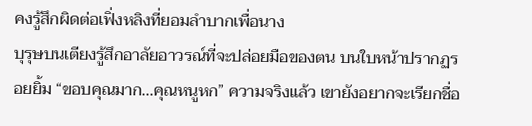คงรู้สึกผิดต่อเฟิ่งหลิงที่ยอมลำบากเพื่อนาง
บุรุษบนเตียงรู้สึกอาลัยอาวรณ์ที่จะปล่อยมือของตน บนใบหน้าปรากฏรอยยิ้ม “ขอบคุณมาก...คุณหนูหก” ความจริงแล้ว เขายังอยากจะเรียกชื่อ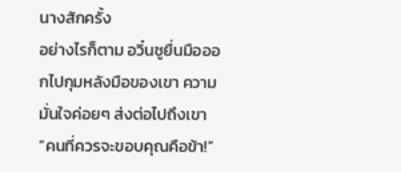นางสักครั้ง
อย่างไรก็ตาม อวิ๋นซูยื่นมือออกไปกุมหลังมือของเขา ความมั่นใจค่อยๆ ส่งต่อไปถึงเขา “คนที่ควรจะขอบคุณคือข้า!”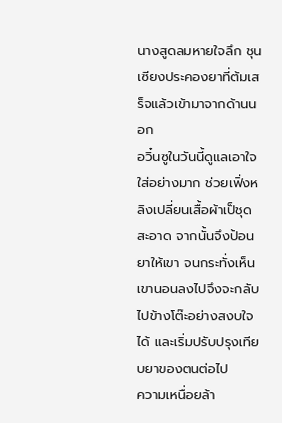นางสูดลมหายใจลึก ชุนเซียงประคองยาที่ต้มเสร็จแล้วเข้ามาจากด้านนอก
อวิ๋นซูในวันนี้ดูแลเอาใจใส่อย่างมาก ช่วยเฟิ่งหลิงเปลี่ยนเสื้อผ้าเป็ชุดสะอาด จากนั้นจึงป้อนยาให้เขา จนกระทั่งเห็นเขานอนลงไปจึงจะกลับไปข้างโต๊ะอย่างสงบใจได้ และเริ่มปรับปรุงเทียบยาของตนต่อไป
ความเหนื่อยล้า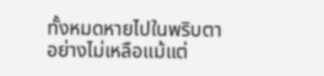ทั้งหมดหายไปในพริบตาอย่างไม่เหลือแม้แต่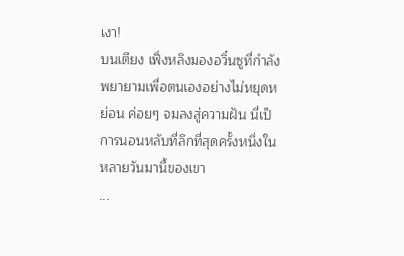เงา!
บนเตียง เฟิ่งหลิงมองอวิ๋นซูที่กำลังพยายามเพื่อตนเองอย่างไม่หยุดหย่อน ค่อยๆ จมลงสู่ความฝัน นี่เป็การนอนหลับที่ลึกที่สุดครั้งหนึ่งในหลายวันมานี้ของเขา
...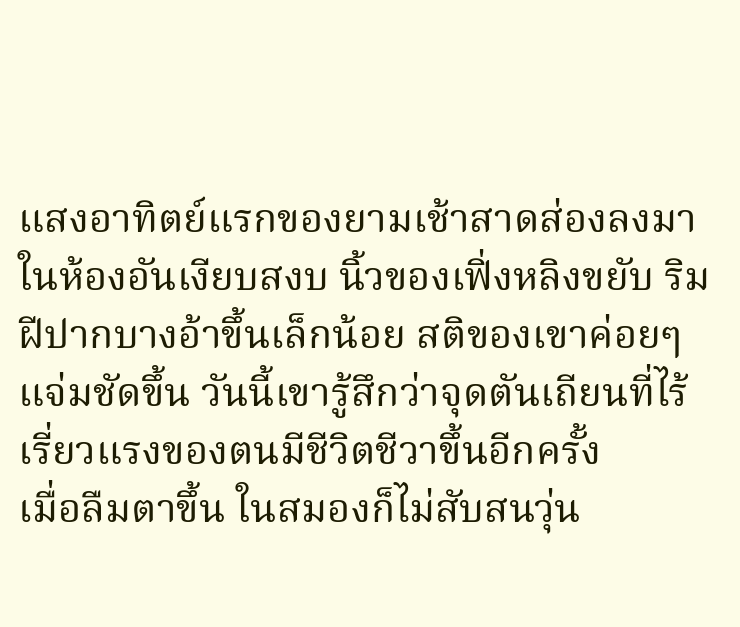แสงอาทิตย์แรกของยามเช้าสาดส่องลงมาในห้องอันเงียบสงบ นิ้วของเฟิ่งหลิงขยับ ริมฝีปากบางอ้าขึ้นเล็กน้อย สติของเขาค่อยๆ แจ่มชัดขึ้น วันนี้เขารู้สึกว่าจุดตันเถียนที่ไร้เรี่ยวแรงของตนมีชีวิตชีวาขึ้นอีกครั้ง
เมื่อลืมตาขึ้น ในสมองก็ไม่สับสนวุ่น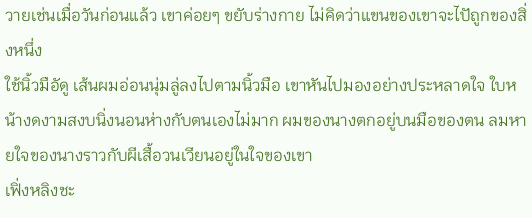วายเช่นเมื่อวันก่อนแล้ว เขาค่อยๆ ขยับร่างกาย ไม่คิดว่าแขนของเขาจะไปัถูกของสิ่งหนึ่ง
ใช้นิ้วมือัดู เส้นผมอ่อนนุ่มลู่ลงไปตามนิ้วมือ เขาหันไปมองอย่างประหลาดใจ ใบหน้างดงามสงบนิ่งนอนห่างกับตนเองไม่มาก ผมของนางตกอยู่บนมือของตน ลมหายใจของนางราวกับผีเสื้อวนเวียนอยู่ในใจของเขา
เฟิ่งหลิงชะ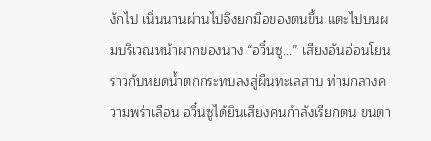งักไป เนิ่นนานผ่านไปจึงยกมือของตนขึ้น แตะไปบนผมบริเวณหน้าผากของนาง “อวิ๋นซู...” เสียงอันอ่อนโยนราวกับหยดน้ำตกกระทบลงสู่ผืนทะเลสาบ ท่ามกลางความพร่าเลือน อวิ๋นซูได้ยินเสียงคนกำลังเรียกตน ขนตา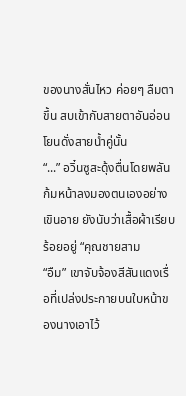ของนางสั่นไหว ค่อยๆ ลืมตาขึ้น สบเข้ากับสายตาอันอ่อนโยนดั่งสายน้ำคู่นั้น
“...” อวิ๋นซูสะดุ้งตื่นโดยพลัน ก้มหน้าลงมองตนเองอย่างเขินอาย ยังนับว่าเสื้อผ้าเรียบร้อยอยู่ “คุณชายสาม
“อืม” เขาจับจ้องสีสันแดงเรื่อที่เปล่งประกายบนใบหน้าของนางเอาไว้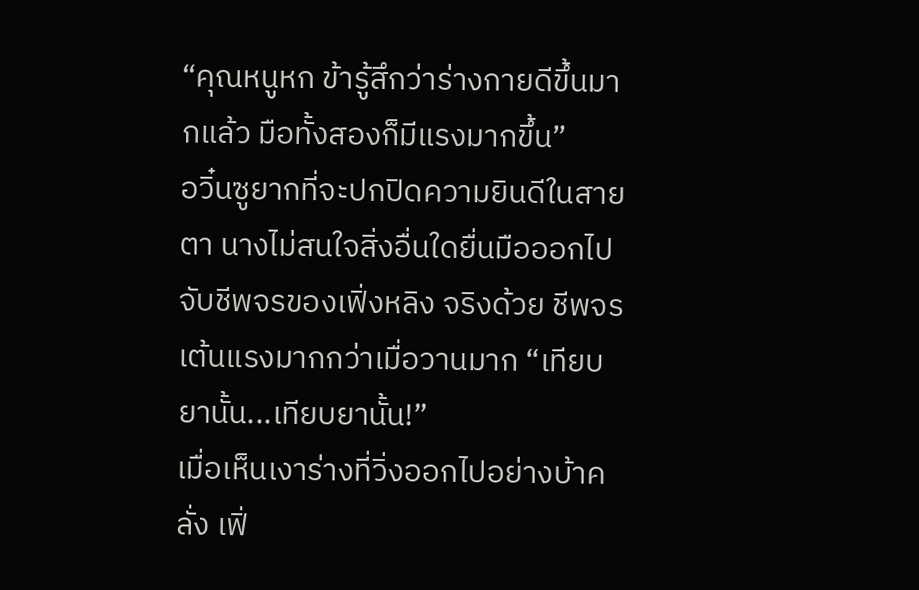“คุณหนูหก ข้ารู้สึกว่าร่างกายดีขึ้นมากแล้ว มือทั้งสองก็มีแรงมากขึ้น”
อวิ๋นซูยากที่จะปกปิดความยินดีในสายตา นางไม่สนใจสิ่งอื่นใดยื่นมือออกไปจับชีพจรของเฟิ่งหลิง จริงด้วย ชีพจรเต้นแรงมากกว่าเมื่อวานมาก “เทียบยานั้น...เทียบยานั้น!”
เมื่อเห็นเงาร่างที่วิ่งออกไปอย่างบ้าคลั่ง เฟิ่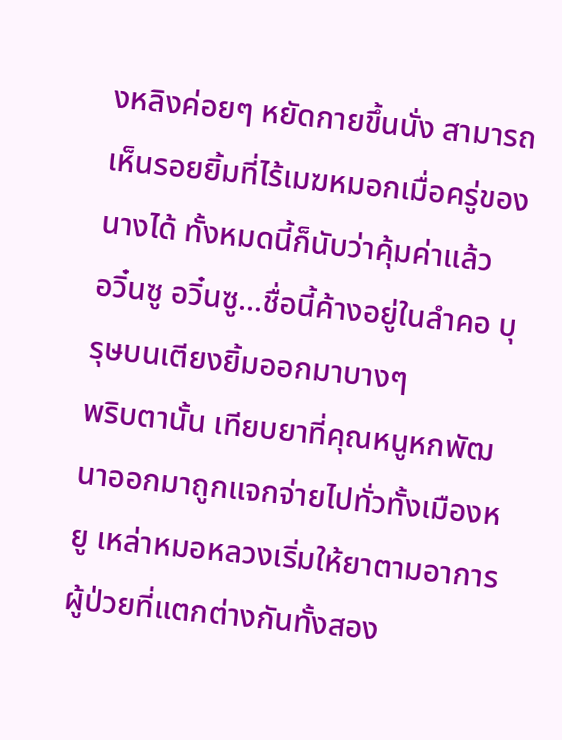งหลิงค่อยๆ หยัดกายขึ้นนั่ง สามารถเห็นรอยยิ้มที่ไร้เมฆหมอกเมื่อครู่ของนางได้ ทั้งหมดนี้ก็นับว่าคุ้มค่าแล้ว
อวิ๋นซู อวิ๋นซู...ชื่อนี้ค้างอยู่ในลำคอ บุรุษบนเตียงยิ้มออกมาบางๆ
พริบตานั้น เทียบยาที่คุณหนูหกพัฒนาออกมาถูกแจกจ่ายไปทั่วทั้งเมืองหยู เหล่าหมอหลวงเริ่มให้ยาตามอาการ ผู้ป่วยที่แตกต่างกันทั้งสอง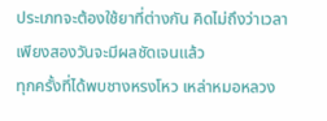ประเภทจะต้องใช้ยาที่ต่างกัน คิดไม่ถึงว่าเวลาเพียงสองวันจะมีผลชัดเจนแล้ว
ทุกครั้งที่ได้พบชางหรงโหว เหล่าหมอหลวง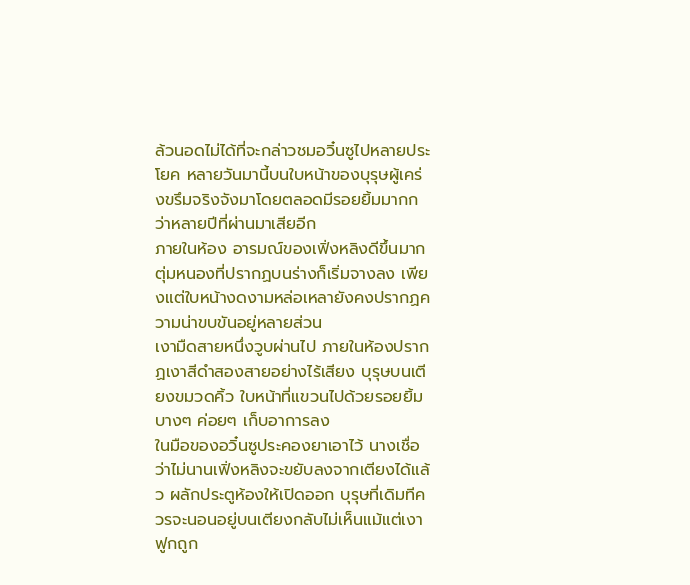ล้วนอดไม่ได้ที่จะกล่าวชมอวิ๋นซูไปหลายประโยค หลายวันมานี้บนใบหน้าของบุรุษผู้เคร่งขรึมจริงจังมาโดยตลอดมีรอยยิ้มมากกว่าหลายปีที่ผ่านมาเสียอีก
ภายในห้อง อารมณ์ของเฟิ่งหลิงดีขึ้นมาก ตุ่มหนองที่ปรากฏบนร่างก็เริ่มจางลง เพียงแต่ใบหน้างดงามหล่อเหลายังคงปรากฏความน่าขบขันอยู่หลายส่วน
เงามืดสายหนึ่งวูบผ่านไป ภายในห้องปรากฏเงาสีดำสองสายอย่างไร้เสียง บุรุษบนเตียงขมวดคิ้ว ใบหน้าที่แขวนไปด้วยรอยยิ้มบางๆ ค่อยๆ เก็บอาการลง
ในมือของอวิ๋นซูประคองยาเอาไว้ นางเชื่อว่าไม่นานเฟิ่งหลิงจะขยับลงจากเตียงได้แล้ว ผลักประตูห้องให้เปิดออก บุรุษที่เดิมทีควรจะนอนอยู่บนเตียงกลับไม่เห็นแม้แต่เงา ฟูกถูก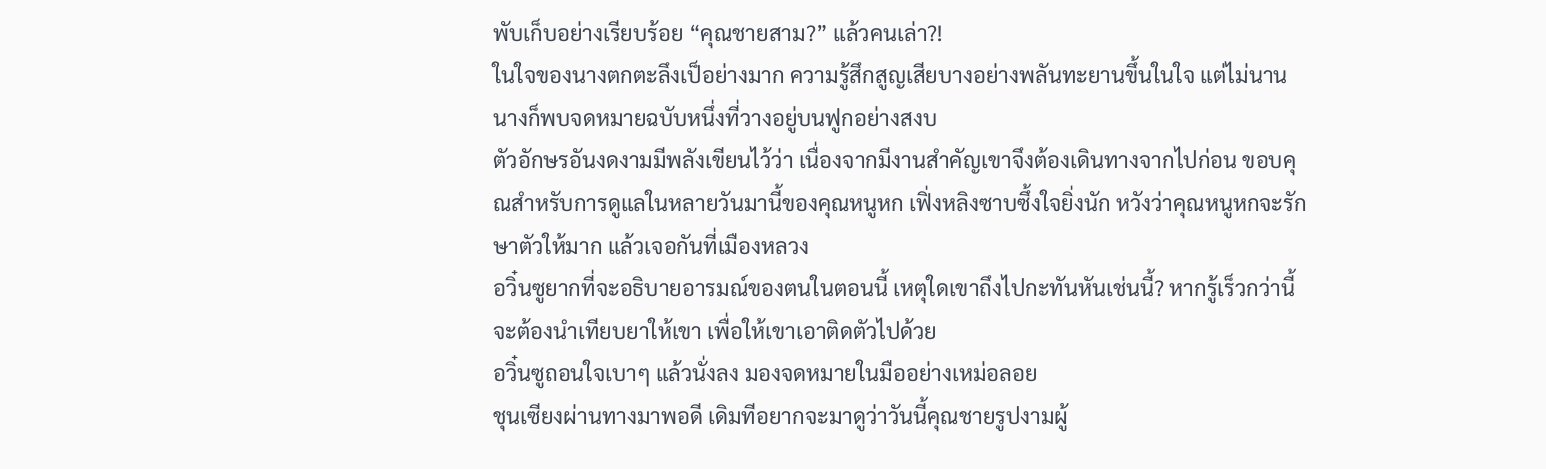พับเก็บอย่างเรียบร้อย “คุณชายสาม?” แล้วคนเล่า?!
ในใจของนางตกตะลึงเป็อย่างมาก ความรู้สึกสูญเสียบางอย่างพลันทะยานขึ้นในใจ แต่ไม่นานนางก็พบจดหมายฉบับหนึ่งที่วางอยู่บนฟูกอย่างสงบ
ตัวอักษรอันงดงามมีพลังเขียนไว้ว่า เนื่องจากมีงานสำคัญเขาจึงต้องเดินทางจากไปก่อน ขอบคุณสำหรับการดูแลในหลายวันมานี้ของคุณหนูหก เฟิ่งหลิงซาบซึ้งใจยิ่งนัก หวังว่าคุณหนูหกจะรักษาตัวให้มาก แล้วเจอกันที่เมืองหลวง
อวิ๋นซูยากที่จะอธิบายอารมณ์ของตนในตอนนี้ เหตุใดเขาถึงไปกะทันหันเช่นนี้? หากรู้เร็วกว่านี้จะต้องนำเทียบยาให้เขา เพื่อให้เขาเอาติดตัวไปด้วย
อวิ๋นซูถอนใจเบาๆ แล้วนั่งลง มองจดหมายในมืออย่างเหม่อลอย
ชุนเซียงผ่านทางมาพอดี เดิมทีอยากจะมาดูว่าวันนี้คุณชายรูปงามผู้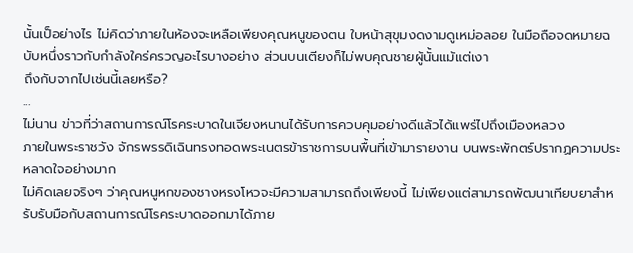นั้นเป็อย่างไร ไม่คิดว่าภายในห้องจะเหลือเพียงคุณหนูของตน ใบหน้าสุขุมงดงามดูเหม่อลอย ในมือถือจดหมายฉบับหนึ่งราวกับกำลังใคร่ครวญอะไรบางอย่าง ส่วนบนเตียงก็ไม่พบคุณชายผู้นั้นแม้แต่เงา
ถึงกับจากไปเช่นนี้เลยหรือ?
...
ไม่นาน ข่าวที่ว่าสถานการณ์โรคระบาดในเจียงหนานได้รับการควบคุมอย่างดีแล้วได้แพร่ไปถึงเมืองหลวง
ภายในพระราชวัง จักรพรรดิเฉินทรงทอดพระเนตรข้าราชการบนพื้นที่เข้ามารายงาน บนพระพักตร์ปรากฏความประหลาดใจอย่างมาก
ไม่คิดเลยจริงๆ ว่าคุณหนูหกของชางหรงโหวจะมีความสามารถถึงเพียงนี้ ไม่เพียงแต่สามารถพัฒนาเทียบยาสำหรับรับมือกับสถานการณ์โรคระบาดออกมาได้ภาย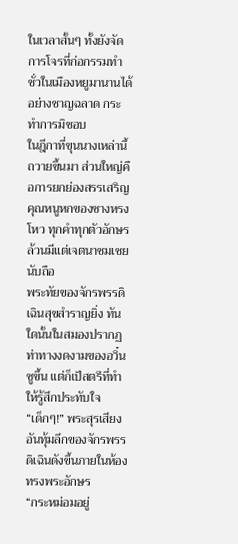ในเวลาสั้นๆ ทั้งยังจัดการโจรที่ก่อกรรมทำชั่วในเมืองหยูมานานได้อย่างชาญฉลาด กระทำการมิชอบ
ในฎีกาที่ขุนนางเหล่านี้ถวายขึ้นมา ส่วนใหญ่คือการยกย่องสรรเสริญคุณหนูหกของชางหรงโหว ทุกคำทุกตัวอักษรล้วนมีแต่เจตนาชมเชยนับถือ
พระทัยของจักรพรรดิเฉินสุขสำราญยิ่ง ทันใดนั้นในสมองปรากฏท่าทางงดงามของอวิ๋นซูขึ้น แต่ก็เป็สตรีที่ทำให้รู้สึกประทับใจ
“เด็กๆ!” พระสุรเสียงอันทุ้มลึกของจักรพรรดิเฉินดังขึ้นภายในห้องทรงพระอักษร
“กระหม่อมอยู่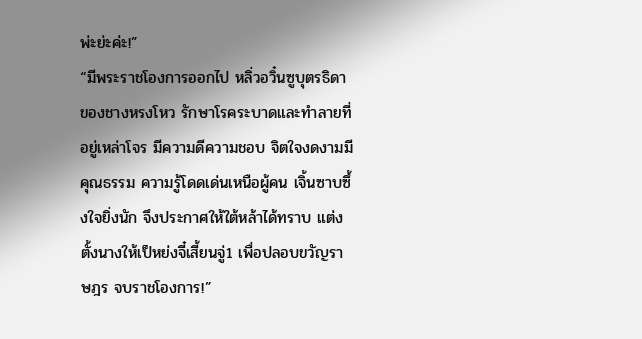พ่ะย่ะค่ะ!”
“มีพระราชโองการออกไป หลิ่วอวิ๋นซูบุตรธิดาของชางหรงโหว รักษาโรคระบาดและทำลายที่อยู่เหล่าโจร มีความดีความชอบ จิตใจงดงามมีคุณธรรม ความรู้โดดเด่นเหนือผู้คน เจิ้นซาบซึ้งใจยิ่งนัก จึงประกาศให้ใต้หล้าได้ทราบ แต่งตั้งนางให้เป็หย่งจี๋เสี้ยนจู่1 เพื่อปลอบขวัญราษฎร จบราชโองการ!”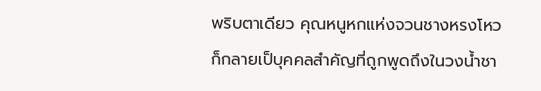พริบตาเดียว คุณหนูหกแห่งจวนชางหรงโหวก็กลายเป็บุคคลสำคัญที่ถูกพูดถึงในวงน้ำชา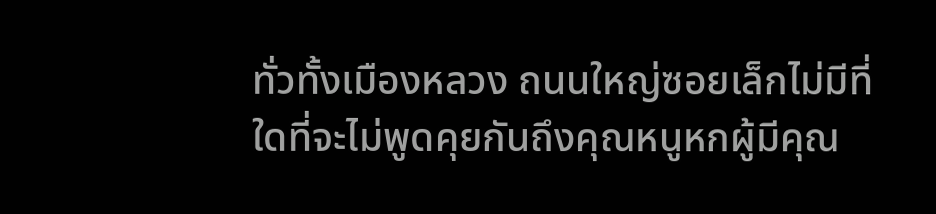ทั่วทั้งเมืองหลวง ถนนใหญ่ซอยเล็กไม่มีที่ใดที่จะไม่พูดคุยกันถึงคุณหนูหกผู้มีคุณ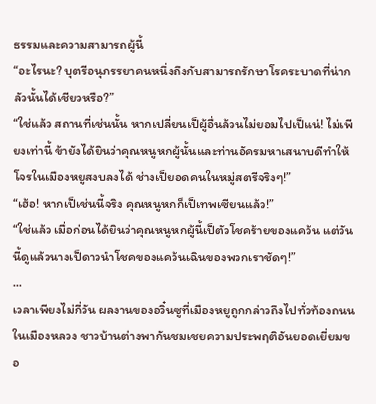ธรรมและความสามารถผู้นี้
“อะไรนะ? บุตรีอนุภรรยาคนหนึ่งถึงกับสามารถรักษาโรคระบาดที่น่ากลัวนั้นได้เชียวหรือ?”
“ใช่แล้ว สถานที่เช่นนั้น หากเปลี่ยนเป็ผู้อื่นล้วนไม่ยอมไปเป็แน่! ไม่เพียงเท่านี้ ข้ายังได้ยินว่าคุณหนูหกผู้นั้นและท่านอัครมหาเสนาบดีทำให้โจรในเมืองหยูสงบลงได้ ช่างเป็ยอดคนในหมู่สตรีจริงๆ!”
“เฮ้อ! หากเป็เช่นนี้จริง คุณหนูหกก็เป็เทพเซียนแล้ว!”
“ใช่แล้ว เมื่อก่อนได้ยินว่าคุณหนูหกผู้นี้เป็ตัวโชคร้ายของแคว้น แต่วันนี้ดูแล้วนางเป็ดาวนำโชคของแคว้นเฉินของพวกเราชัดๆ!”
...
เวลาเพียงไม่กี่วัน ผลงานของอวิ๋นซูที่เมืองหยูถูกกล่าวถึงไปทั่วท้องถนนในเมืองหลวง ชาวบ้านต่างพากันชมเชยความประพฤติอันยอดเยี่ยมขอ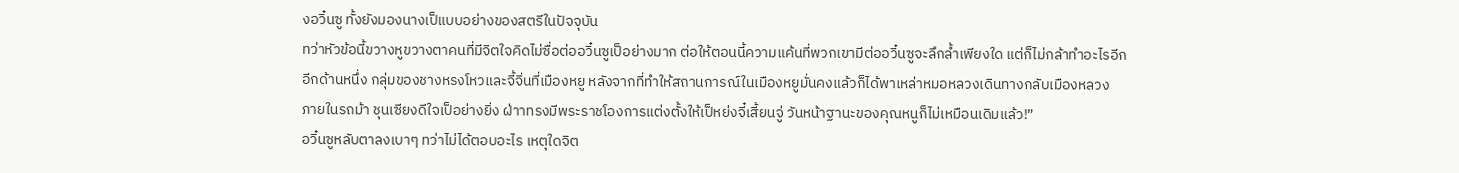งอวิ๋นซู ทั้งยังมองนางเป็แบบอย่างของสตรีในปัจจุบัน
ทว่าหัวข้อนี้ขวางหูขวางตาคนที่มีจิตใจคิดไม่ซื่อต่ออวิ๋นซูเป็อย่างมาก ต่อให้ตอนนี้ความแค้นที่พวกเขามีต่ออวิ๋นซูจะลึกล้ำเพียงใด แต่ก็ไม่กล้าทำอะไรอีก
อีกด้านหนึ่ง กลุ่มของชางหรงโหวและจี้จิ่นที่เมืองหยู หลังจากที่ทำให้สถานการณ์ในเมืองหยูมั่นคงแล้วก็ได้พาเหล่าหมอหลวงเดินทางกลับเมืองหลวง
ภายในรถม้า ชุนเซียงดีใจเป็อย่างยิ่ง ฝ่าาทรงมีพระราชโองการแต่งตั้งให้เป็หย่งจี๋เสี้ยนจู่ วันหน้าฐานะของคุณหนูก็ไม่เหมือนเดิมแล้ว!”
อวิ๋นซูหลับตาลงเบาๆ ทว่าไม่ได้ตอบอะไร เหตุใดจิต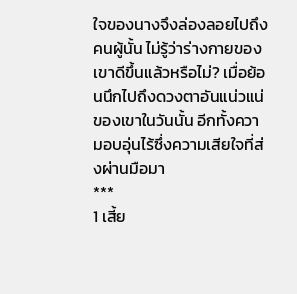ใจของนางจึงล่องลอยไปถึงคนผู้นั้น ไม่รู้ว่าร่างกายของเขาดีขึ้นแล้วหรือไม่? เมื่อย้อนนึกไปถึงดวงตาอันแน่วแน่ของเขาในวันนั้น อีกทั้งความอบอุ่นไร้ซึ่งความเสียใจที่ส่งผ่านมือมา
***
1 เสี้ย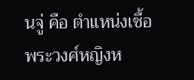นจู่ คือ ตำแหน่งเชื้อพระวงศ์หญิงห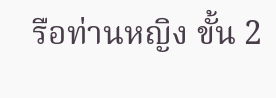รือท่านหญิง ขั้น 2